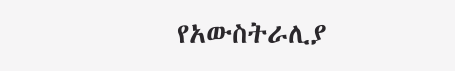የአውስትራሊያ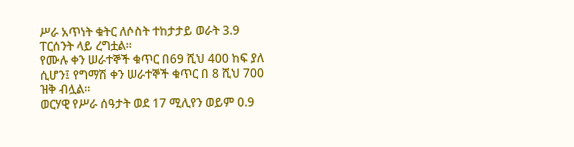ሥራ አጥነት ቁትር ለሶስት ተከታታይ ወራት 3.9 ፐርሰንት ላይ ረግቷል።
የሙሉ ቀን ሠራተኞች ቁጥር በ69 ሺህ 400 ከፍ ያለ ሲሆን፤ የግማሽ ቀን ሠራተኞች ቁጥር በ 8 ሺህ 700 ዝቅ ብሏል።
ወርሃዊ የሥራ ሰዓታት ወደ 17 ሚሊየን ወይም 0.9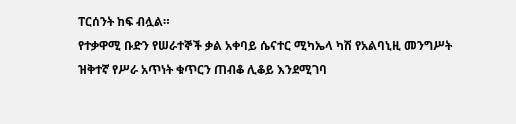ፐርሰንት ከፍ ብሏል።
የተቃዋሚ ቡድን የሠራተኞች ቃል አቀባይ ሴናተር ሚካኤላ ካሽ የአልባኒዚ መንግሥት ዝቅተኛ የሥራ አጥነት ቁጥርን ጠብቆ ሊቆይ እንደሚገባ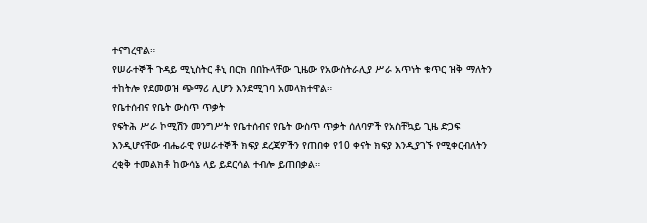ተናግረዋል።
የሠራተኞች ጉዳይ ሚኒስትር ቶኒ በርክ በበኩላቸው ጊዜው የአውስትራሊያ ሥራ አጥነት ቁጥር ዝቅ ማለትን ተከትሎ የደመወዝ ጭማሪ ሊሆን እንደሚገባ አመላክተዋል።
የቤተሰብና የቤት ውስጥ ጥቃት
የፍትሕ ሥራ ኮሚሽን መንግሥት የቤተሰብና የቤት ውስጥ ጥቃት ሰለባዎች የአስቸኳይ ጊዜ ድጋፍ እንዲሆናቸው ብሔራዊ የሠራተኞች ክፍያ ደረጃዎችን የጠበቀ የ10 ቀናት ክፍያ እንዲያገኙ የሚቀርብለትን ረቂቅ ተመልክቶ ከውሳኔ ላይ ይደርሳል ተብሎ ይጠበቃል።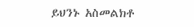ይህንኑ አስመልክቶ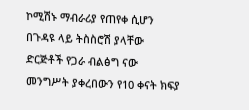ኮሚሽኑ ማብራሪያ የጠየቀ ሲሆን በጉዳዩ ላይ ትስስሮሽ ያላቸው ድርጅቶች የጋራ ብልፅግ ናው መንግሥት ያቀረበውን የ10 ቀናት ክፍያ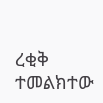ረቂቅ ተመልክተው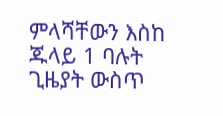ምላሻቸውን እስከ ጁላይ 1 ባሉት ጊዜያት ውስጥ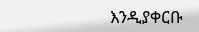እንዲያቀርቡ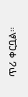ጥሪ ቀርቧል።